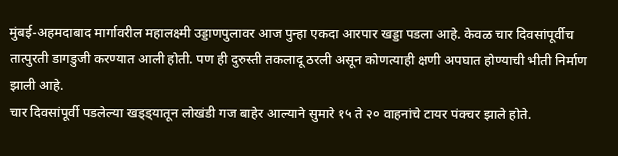मुंबई-अहमदाबाद मार्गावरील महालक्ष्मी उड्डाणपुलावर आज पुन्हा एकदा आरपार खड्डा पडला आहे. केवळ चार दिवसांपूर्वीच तात्पुरती डागडुजी करण्यात आली होती. पण ही दुरुस्ती तकलादू ठरली असून कोणत्याही क्षणी अपघात होण्याची भीती निर्माण झाली आहे.
चार दिवसांपूर्वी पडलेल्या खड्ड्यातून लोखंडी गज बाहेर आल्याने सुमारे १५ ते २० वाहनांचे टायर पंक्चर झाले होते.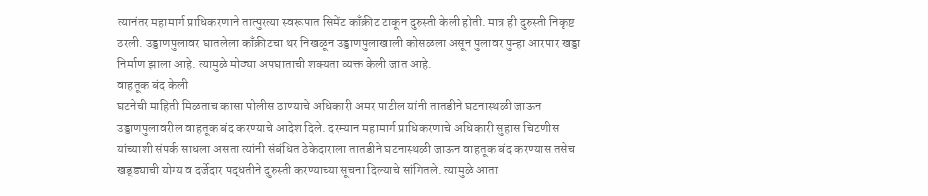त्यानंतर महामार्ग प्राधिकरणाने तात्पुरत्या स्वरूपात सिमेंट काँक्रीट टाकून दुरुस्ती केली होती. मात्र ही दुरुस्ती निकृष्ट ठरली. उड्डाणपुलावर घातलेला काँक्रीटचा थर निखळून उड्डाणपुलाखाली कोसळला असून पुलावर पुन्हा आरपार खड्डा निर्माण झाला आहे. त्यामुळे मोठ्या अपघाताची शक्यता व्यक्त केली जात आहे.
वाहतूक बंद केली
घटनेची माहिती मिळताच कासा पोलीस ठाण्याचे अधिकारी अमर पाटील यांनी तातडीने घटनास्थळी जाऊन उड्डाणपुलावरील वाहतूक बंद करण्याचे आदेश दिले. दरम्यान महामार्ग प्राधिकरणाचे अधिकारी सुहास चिटणीस यांच्याशी संपर्क साधला असता त्यांनी संबंधित ठेकेदाराला तातडीने घटनास्थळी जाऊन वाहतूक बंद करण्यास तसेच खड्ड्याची योग्य व दर्जेदार पद्धतीने दुरुस्ती करण्याच्या सूचना दिल्याचे सांगितले. त्यामुळे आता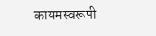कायमस्वरूपी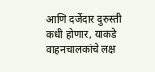आणि दर्जेदार दुरुस्ती कधी होणार, याकडे वाहनचालकांचे लक्ष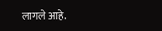लागले आहे.